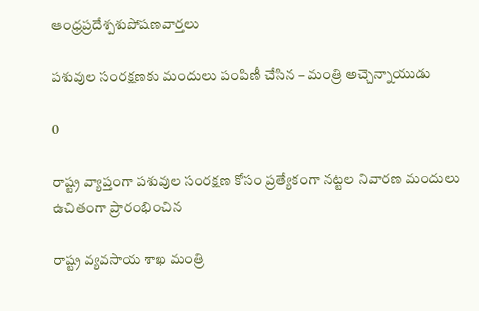ఆంధ్రప్రదేశ్పశుపోషణవార్తలు

పశువుల సంరక్షణకు మందులు పంపిణీ చేసిన – మంత్రి అచ్చెన్నాయుడు

0

రాష్ట్ర వ్యాప్తంగా పశువుల సంరక్షణ కోసం ప్రత్యేకంగా నట్టల నివారణ మందులు ఉచితంగా ప్రారంభించిన

రాష్ట్ర వ్యవసాయ శాఖ మంత్రి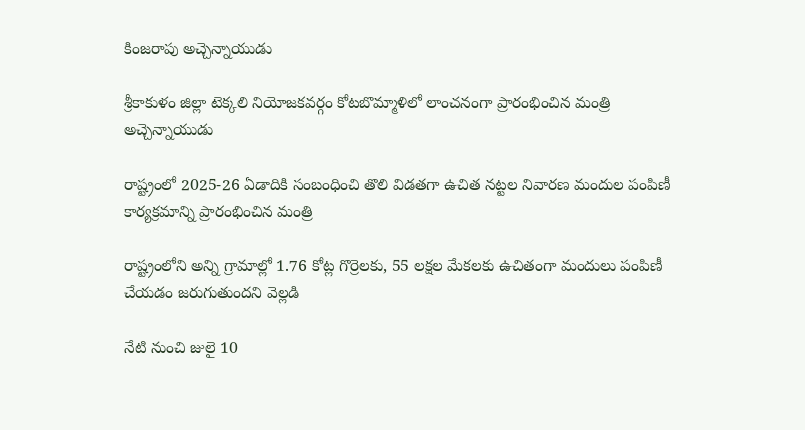కింజరాపు అచ్చెన్నాయుడు

శ్రీకాకుళం జిల్లా టెక్కలి నియోజకవర్గం కోటబొమ్మాళిలో లాంచనంగా ప్రారంభించిన మంత్రి అచ్చెన్నాయుడు

రాష్ట్రంలో 2025-26 ఏడాదికి సంబంధించి తొలి విడతగా ఉచిత నట్టల నివారణ మందుల పంపిణీ కార్యక్రమాన్ని ప్రారంభించిన మంత్రి

రాష్ట్రంలోని అన్ని గ్రామాల్లో 1.76 కోట్ల గొర్రెలకు, 55 లక్షల మేకలకు ఉచితంగా మందులు పంపిణీ చేయడం జరుగుతుందని వెల్లడి

నేటి నుంచి జులై 10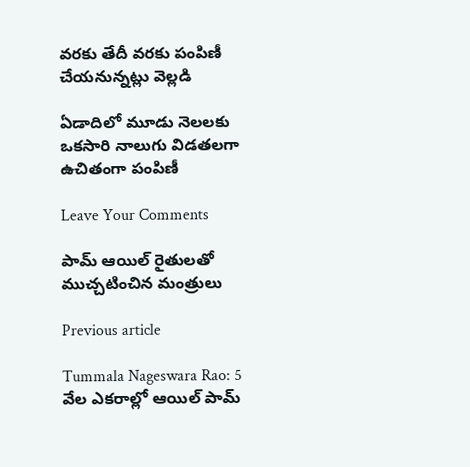వరకు తేదీ వరకు పంపిణీ చేయనున్నట్లు వెల్లడి

ఏడాదిలో మూడు నెలలకు ఒకసారి నాలుగు విడతలగా ఉచితంగా పంపిణీ

Leave Your Comments

పామ్ ఆయిల్ రైతులతో ముచ్చటించిన మంత్రులు

Previous article

Tummala Nageswara Rao: 5 వేల ఎకరాల్లో ఆయిల్ పామ్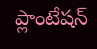ప్లాంటేషన్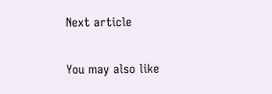Next article

You may also like